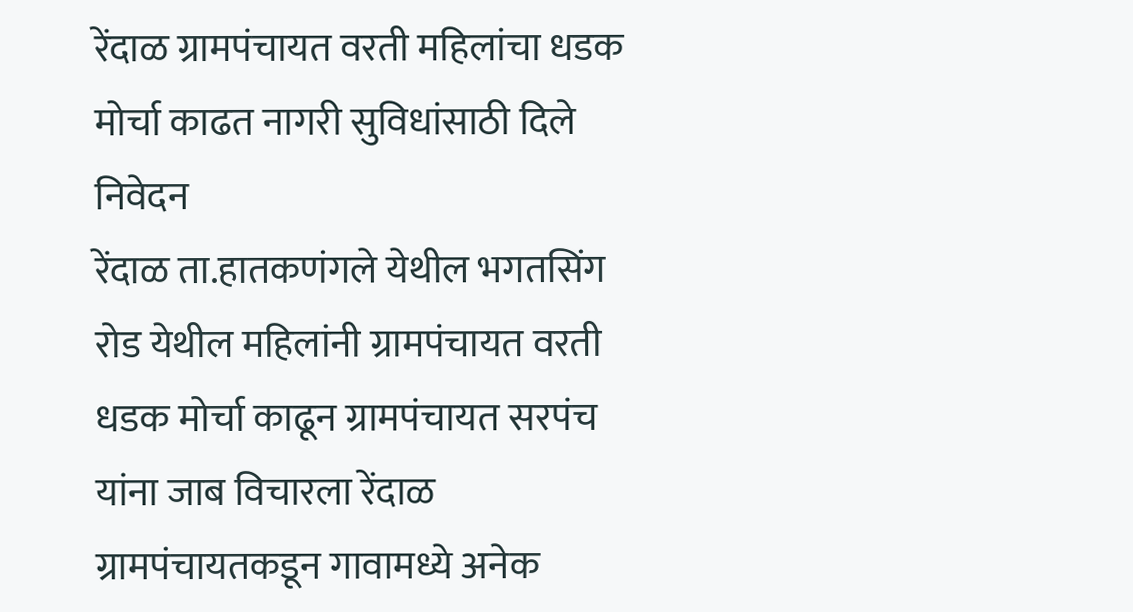रेंदाळ ग्रामपंचायत वरती महिलांचा धडक मोर्चा काढत नागरी सुविधांसाठी दिले निवेदन
रेंदाळ ता.हातकणंगले येथील भगतसिंग रोड येथील महिलांनी ग्रामपंचायत वरती धडक मोर्चा काढून ग्रामपंचायत सरपंच यांना जाब विचारला रेंदाळ ग्रामपंचायतकडून गावामध्ये अनेक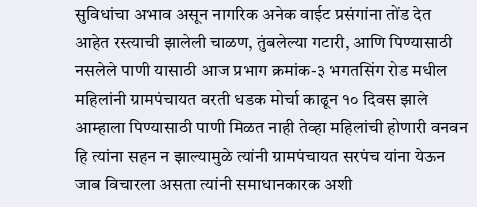सुविधांचा अभाव असून नागरिक अनेक वाईट प्रसंगांना तोंड देत आहेत रस्त्याची झालेली चाळण, तुंबलेल्या गटारी, आणि पिण्यासाठी नसलेले पाणी यासाठी आज प्रभाग क्रमांक-३ भगतसिंग रोड मधील महिलांनी ग्रामपंचायत वरती धडक मोर्चा काढून १० दिवस झाले आम्हाला पिण्यासाठी पाणी मिळत नाही तेव्हा महिलांची होणारी वनवन हि त्यांना सहन न झाल्यामुळे त्यांनी ग्रामपंचायत सरपंच यांना येऊन जाब विचारला असता त्यांनी समाधानकारक अशी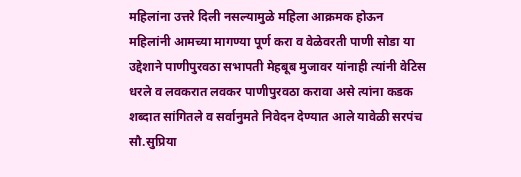महिलांना उत्तरे दिली नसल्यामुळे महिला आक्रमक होऊन महिलांनी आमच्या मागण्या पूर्ण करा व वेळेवरती पाणी सोडा या उद्देशाने पाणीपुरवठा सभापती मेहबूब मुजावर यांनाही त्यांनी वेटिस धरले व लवकरात लवकर पाणीपुरवठा करावा असे त्यांना कडक शब्दात सांगितले व सर्वानुमते निवेदन देण्यात आले यावेळी सरपंच सौ.सुप्रिया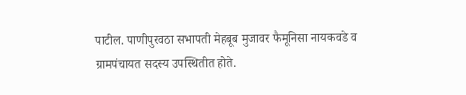पाटील. पाणीपुरवठा सभापती मेहबूब मुजावर फैमूनिसा नायकवडे व ग्रामपंचायत सदस्य उपस्थितीत होते.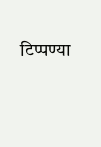टिप्पण्या